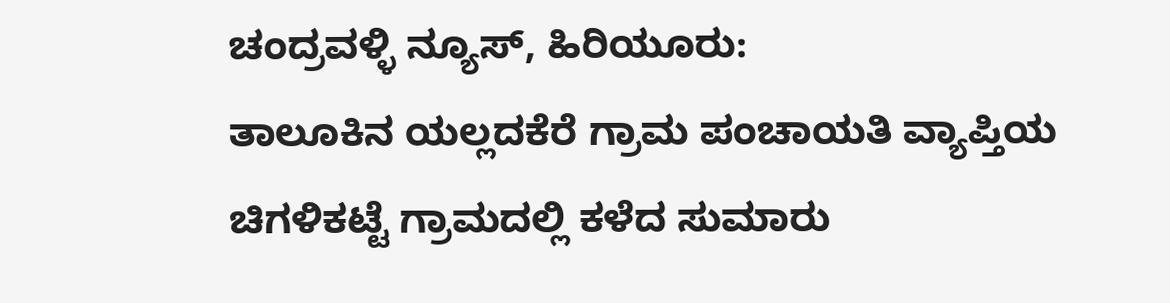ಚಂದ್ರವಳ್ಳಿ ನ್ಯೂಸ್, ಹಿರಿಯೂರು:
ತಾಲೂಕಿನ ಯಲ್ಲದಕೆರೆ ಗ್ರಾಮ ಪಂಚಾಯತಿ ವ್ಯಾಪ್ತಿಯ ಚಿಗಳಿಕಟ್ಟೆ ಗ್ರಾಮದಲ್ಲಿ ಕಳೆದ ಸುಮಾರು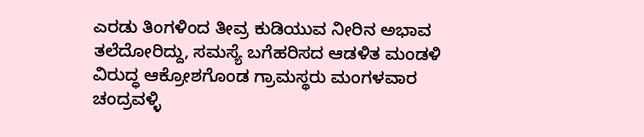ಎರಡು ತಿಂಗಳಿಂದ ತೀವ್ರ ಕುಡಿಯುವ ನೀರಿನ ಅಭಾವ ತಲೆದೋರಿದ್ದು, ಸಮಸ್ಯೆ ಬಗೆಹರಿಸದ ಆಡಳಿತ ಮಂಡಳಿ ವಿರುದ್ಧ ಆಕ್ರೋಶಗೊಂಡ ಗ್ರಾಮಸ್ಥರು ಮಂಗಳವಾರ ಚಂದ್ರವಳ್ಳಿ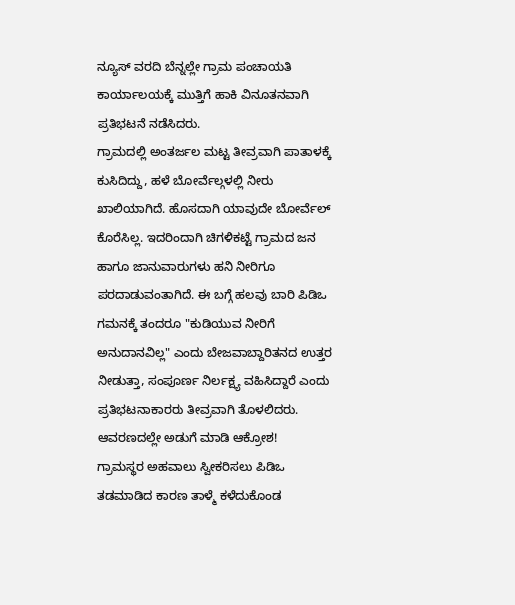ನ್ಯೂಸ್ ವರದಿ ಬೆನ್ನಲ್ಲೇ ಗ್ರಾಮ ಪಂಚಾಯತಿ ಕಾರ್ಯಾಲಯಕ್ಕೆ ಮುತ್ತಿಗೆ ಹಾಕಿ ವಿನೂತನವಾಗಿ ಪ್ರತಿಭಟನೆ ನಡೆಸಿದರು.
ಗ್ರಾಮದಲ್ಲಿ ಅಂತರ್ಜಲ ಮಟ್ಟ ತೀವ್ರವಾಗಿ ಪಾತಾಳಕ್ಕೆ ಕುಸಿದಿದ್ದು, ಹಳೆ ಬೋರ್ವೆಲ್ಗಳಲ್ಲಿ ನೀರು ಖಾಲಿಯಾಗಿದೆ. ಹೊಸದಾಗಿ ಯಾವುದೇ ಬೋರ್ವೆಲ್ ಕೊರೆಸಿಲ್ಲ. ಇದರಿಂದಾಗಿ ಚಿಗಳಿಕಟ್ಟೆ ಗ್ರಾಮದ ಜನ ಹಾಗೂ ಜಾನುವಾರುಗಳು ಹನಿ ನೀರಿಗೂ ಪರದಾಡುವಂತಾಗಿದೆ. ಈ ಬಗ್ಗೆ ಹಲವು ಬಾರಿ ಪಿಡಿಒ ಗಮನಕ್ಕೆ ತಂದರೂ "ಕುಡಿಯುವ ನೀರಿಗೆ ಅನುದಾನವಿಲ್ಲ" ಎಂದು ಬೇಜವಾಬ್ದಾರಿತನದ ಉತ್ತರ ನೀಡುತ್ತಾ, ಸಂಪೂರ್ಣ ನಿರ್ಲಕ್ಷ್ಯ ವಹಿಸಿದ್ದಾರೆ ಎಂದು ಪ್ರತಿಭಟನಾಕಾರರು ತೀವ್ರವಾಗಿ ತೊಳಲಿದರು.
ಆವರಣದಲ್ಲೇ ಅಡುಗೆ ಮಾಡಿ ಆಕ್ರೋಶ!
ಗ್ರಾಮಸ್ಥರ ಅಹವಾಲು ಸ್ವೀಕರಿಸಲು ಪಿಡಿಒ ತಡಮಾಡಿದ ಕಾರಣ ತಾಳ್ಮೆ ಕಳೆದುಕೊಂಡ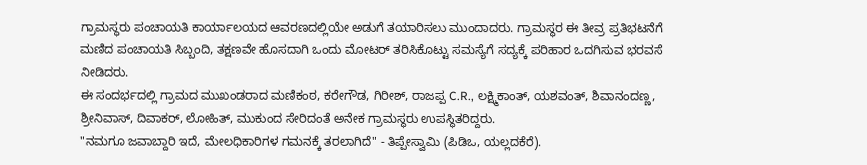ಗ್ರಾಮಸ್ಥರು ಪಂಚಾಯತಿ ಕಾರ್ಯಾಲಯದ ಆವರಣದಲ್ಲಿಯೇ ಅಡುಗೆ ತಯಾರಿಸಲು ಮುಂದಾದರು. ಗ್ರಾಮಸ್ಥರ ಈ ತೀವ್ರ ಪ್ರತಿಭಟನೆಗೆ ಮಣಿದ ಪಂಚಾಯತಿ ಸಿಬ್ಬಂದಿ, ತಕ್ಷಣವೇ ಹೊಸದಾಗಿ ಒಂದು ಮೋಟರ್ ತರಿಸಿಕೊಟ್ಟು ಸಮಸ್ಯೆಗೆ ಸದ್ಯಕ್ಕೆ ಪರಿಹಾರ ಒದಗಿಸುವ ಭರವಸೆ ನೀಡಿದರು.
ಈ ಸಂದರ್ಭದಲ್ಲಿ ಗ್ರಾಮದ ಮುಖಂಡರಾದ ಮಣಿಕಂಠ, ಕರೇಗೌಡ, ಗಿರೀಶ್, ರಾಜಪ್ಪ C.R., ಲಕ್ಷ್ಮಿಕಾಂತ್, ಯಶವಂತ್, ಶಿವಾನಂದಣ್ಣ, ಶ್ರೀನಿವಾಸ್, ದಿವಾಕರ್, ಲೋಹಿತ್, ಮುಕುಂದ ಸೇರಿದಂತೆ ಅನೇಕ ಗ್ರಾಮಸ್ಥರು ಉಪಸ್ಥಿತರಿದ್ದರು.
"ನಮಗೂ ಜವಾಬ್ದಾರಿ ಇದೆ, ಮೇಲಧಿಕಾರಿಗಳ ಗಮನಕ್ಕೆ ತರಲಾಗಿದೆ" - ತಿಪ್ಪೇಸ್ವಾಮಿ (ಪಿಡಿಒ, ಯಲ್ಲದಕೆರೆ).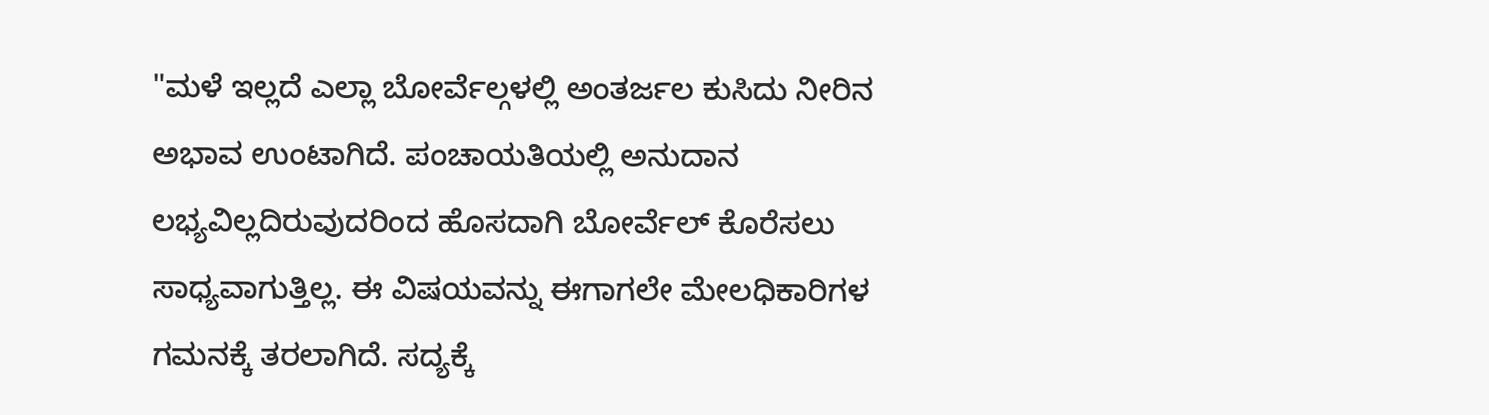"ಮಳೆ ಇಲ್ಲದೆ ಎಲ್ಲಾ ಬೋರ್ವೆಲ್ಗಳಲ್ಲಿ ಅಂತರ್ಜಲ ಕುಸಿದು ನೀರಿನ ಅಭಾವ ಉಂಟಾಗಿದೆ. ಪಂಚಾಯತಿಯಲ್ಲಿ ಅನುದಾನ ಲಭ್ಯವಿಲ್ಲದಿರುವುದರಿಂದ ಹೊಸದಾಗಿ ಬೋರ್ವೆಲ್ ಕೊರೆಸಲು ಸಾಧ್ಯವಾಗುತ್ತಿಲ್ಲ. ಈ ವಿಷಯವನ್ನು ಈಗಾಗಲೇ ಮೇಲಧಿಕಾರಿಗಳ ಗಮನಕ್ಕೆ ತರಲಾಗಿದೆ. ಸದ್ಯಕ್ಕೆ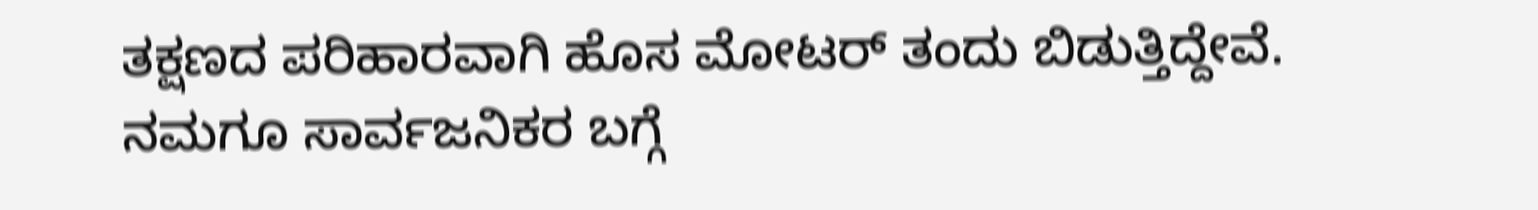ತಕ್ಷಣದ ಪರಿಹಾರವಾಗಿ ಹೊಸ ಮೋಟರ್ ತಂದು ಬಿಡುತ್ತಿದ್ದೇವೆ. ನಮಗೂ ಸಾರ್ವಜನಿಕರ ಬಗ್ಗೆ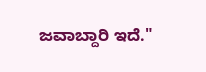ಜವಾಬ್ದಾರಿ ಇದೆ."